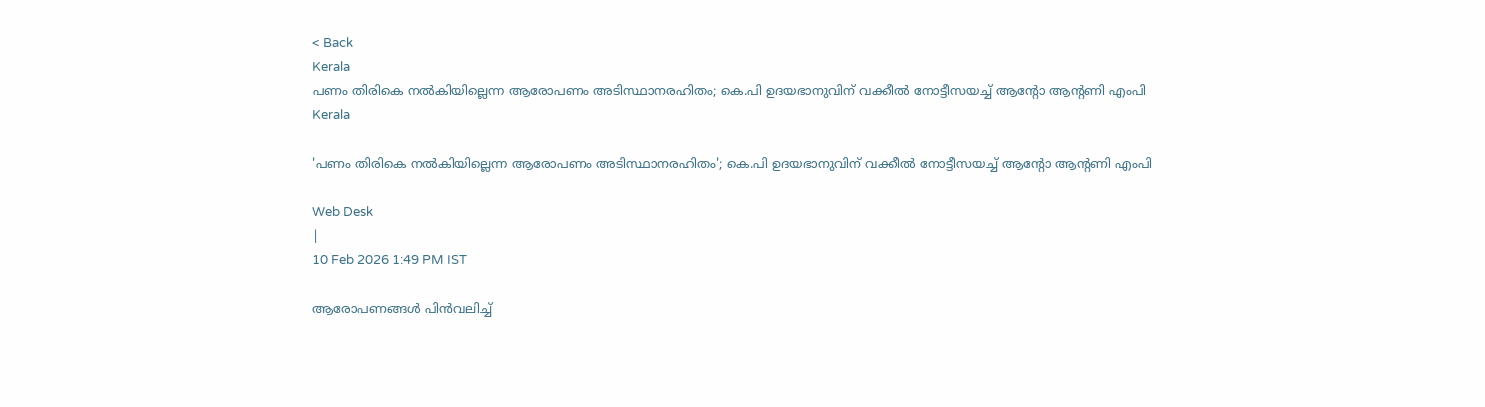< Back
Kerala
പണം തിരികെ നൽകിയില്ലെന്ന ആരോപണം അടിസ്ഥാനരഹിതം; കെ.പി ഉദയഭാനുവിന് വക്കീൽ നോട്ടീസയച്ച് ആന്‍റോ ആന്‍റണി എംപി
Kerala

'പണം തിരികെ നൽകിയില്ലെന്ന ആരോപണം അടിസ്ഥാനരഹിതം'; കെ.പി ഉദയഭാനുവിന് വക്കീൽ നോട്ടീസയച്ച് ആന്‍റോ ആന്‍റണി എംപി

Web Desk
|
10 Feb 2026 1:49 PM IST

ആരോപണങ്ങൾ പിൻവലിച്ച്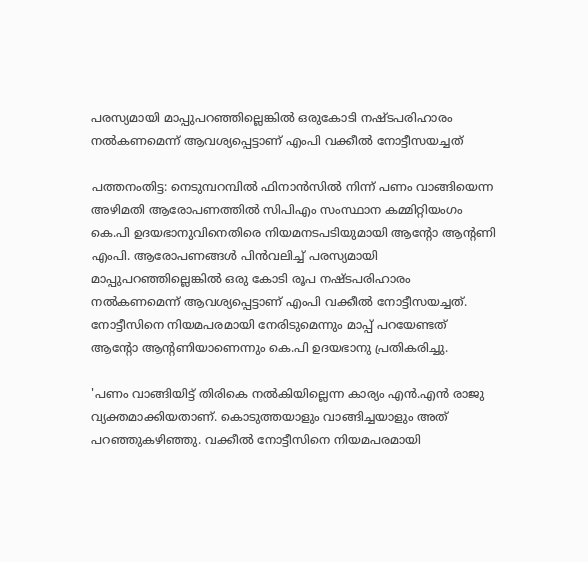പരസ്യമായി മാപ്പുപറഞ്ഞില്ലെങ്കിൽ ഒരുകോടി നഷ്ടപരിഹാരം നൽകണമെന്ന് ആവശ്യപ്പെട്ടാണ് എംപി വക്കീൽ നോട്ടീസയച്ചത്

പത്തനംതിട്ട: നെടുമ്പറമ്പില്‍ ഫിനാന്‍സില്‍ നിന്ന് പണം വാങ്ങിയെന്ന അഴിമതി ആരോപണത്തില്‍ സിപിഎം സംസ്ഥാന കമ്മിറ്റിയംഗം കെ.പി ഉദയഭാനുവിനെതിരെ നിയമനടപടിയുമായി ആന്റോ ആന്റണി എംപി. ആരോപണങ്ങള്‍ പിന്‍വലിച്ച് പരസ്യമായി മാപ്പുപറഞ്ഞില്ലെങ്കില്‍ ഒരു കോടി രൂപ നഷ്ടപരിഹാരം നല്‍കണമെന്ന് ആവശ്യപ്പെട്ടാണ് എംപി വക്കീല്‍ നോട്ടീസയച്ചത്. നോട്ടീസിനെ നിയമപരമായി നേരിടുമെന്നും മാപ്പ് പറയേണ്ടത് ആന്റോ ആന്റണിയാണെന്നും കെ.പി ഉദയഭാനു പ്രതികരിച്ചു.

'പണം വാങ്ങിയിട്ട് തിരികെ നല്‍കിയില്ലെന്ന കാര്യം എന്‍.എന്‍ രാജു വ്യക്തമാക്കിയതാണ്. കൊടുത്തയാളും വാങ്ങിച്ചയാളും അത് പറഞ്ഞുകഴിഞ്ഞു. വക്കീല്‍ നോട്ടീസിനെ നിയമപരമായി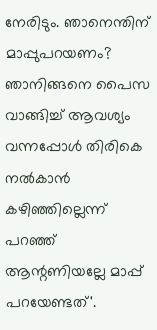നേരിടും. ഞാനെന്തിന് മാപ്പുപറയണം? ഞാനിങ്ങനെ പൈസ വാങ്ങിച്ച് ആവശ്യം വന്നപ്പോള്‍ തിരികെ നല്‍കാന്‍ കഴിഞ്ഞില്ലെന്ന് പറഞ്ഞ് ആന്റണിയല്ലേ മാപ്പ് പറയേണ്ടത്'.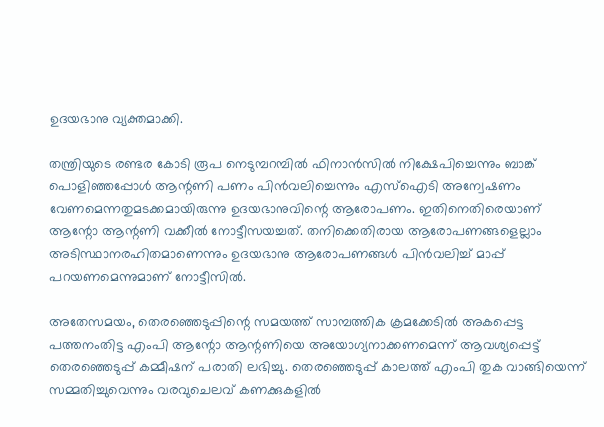ഉദയഭാനു വ്യക്തമാക്കി.

തന്ത്രിയുടെ രണ്ടര കോടി രൂപ നെടുമ്പറമ്പില്‍ ഫിനാന്‍സില്‍ നിക്ഷേപിച്ചെന്നും ബാങ്ക് പൊളിഞ്ഞപ്പോള്‍ ആന്റണി പണം പിന്‍വലിച്ചെന്നും എസ്‌ഐടി അന്വേഷണം വേണമെന്നതുമടക്കമായിരുന്നു ഉദയഭാനുവിന്റെ ആരോപണം. ഇതിനെതിരെയാണ് ആന്റോ ആന്റണി വക്കീല്‍ നോട്ടീസയച്ചത്. തനിക്കെതിരായ ആരോപണങ്ങളെല്ലാം അടിസ്ഥാനരഹിതമാണെന്നും ഉദയഭാനു ആരോപണങ്ങള്‍ പിന്‍വലിച്ച് മാപ്പ് പറയണമെന്നുമാണ് നോട്ടീസില്‍.

അതേസമയം, തെരഞ്ഞെടുപ്പിന്റെ സമയത്ത് സാമ്പത്തിക ക്രമക്കേടില്‍ അകപ്പെട്ട പത്തനംതിട്ട എംപി ആന്റോ ആന്റണിയെ അയോഗ്യനാക്കണമെന്ന് ആവശ്യപ്പെട്ട് തെരഞ്ഞെടുപ്പ് കമ്മീഷന് പരാതി ലഭിച്ചു. തെരഞ്ഞെടുപ്പ് കാലത്ത് എംപി തുക വാങ്ങിയെന്ന് സമ്മതിച്ചുവെന്നും വരവുചെലവ് കണക്കുകളില്‍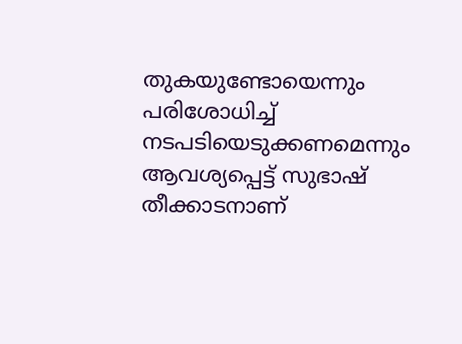തുകയുണ്ടോയെന്നും പരിശോധിച്ച് നടപടിയെടുക്കണമെന്നും ആവശ്യപ്പെട്ട് സുഭാഷ് തീക്കാടനാണ്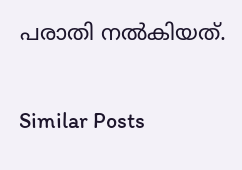പരാതി നല്‍കിയത്.

Similar Posts